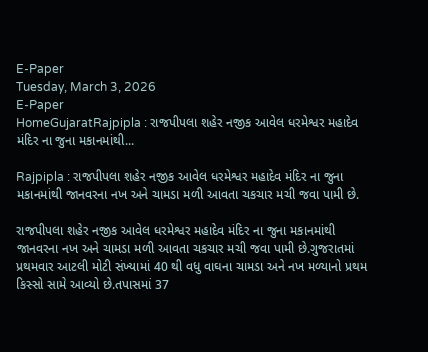E-Paper
Tuesday, March 3, 2026
E-Paper
HomeGujaratRajpipla : રાજપીપલા શહેર નજીક આવેલ ધરમેશ્વર મહાદેવ મંદિર ના જુના મકાનમાંથી...

Rajpipla : રાજપીપલા શહેર નજીક આવેલ ધરમેશ્વર મહાદેવ મંદિર ના જુના મકાનમાંથી જાનવરના નખ અને ચામડા મળી આવતા ચકચાર મચી જવા પામી છે.

રાજપીપલા શહેર નજીક આવેલ ધરમેશ્વર મહાદેવ મંદિર ના જુના મકાનમાંથી જાનવરના નખ અને ચામડા મળી આવતા ચકચાર મચી જવા પામી છે.ગુજરાતમાં પ્રથમવાર આટલી મોટી સંખ્યામાં 40 થી વધુ વાઘના ચામડા અને નખ મળ્યાનો પ્રથમ કિસ્સો સામે આવ્યો છે.તપાસમાં 37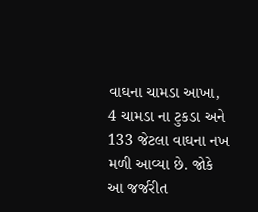વાઘના ચામડા આખા, 4 ચામડા ના ટુકડા અને 133 જેટલા વાઘના નખ મળી આવ્યા છે. જોકે આ જર્જરીત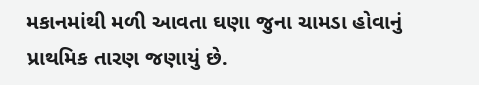મકાનમાંથી મળી આવતા ઘણા જુના ચામડા હોવાનું પ્રાથમિક તારણ જણાયું છે.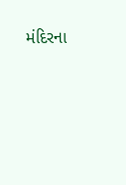મંદિરના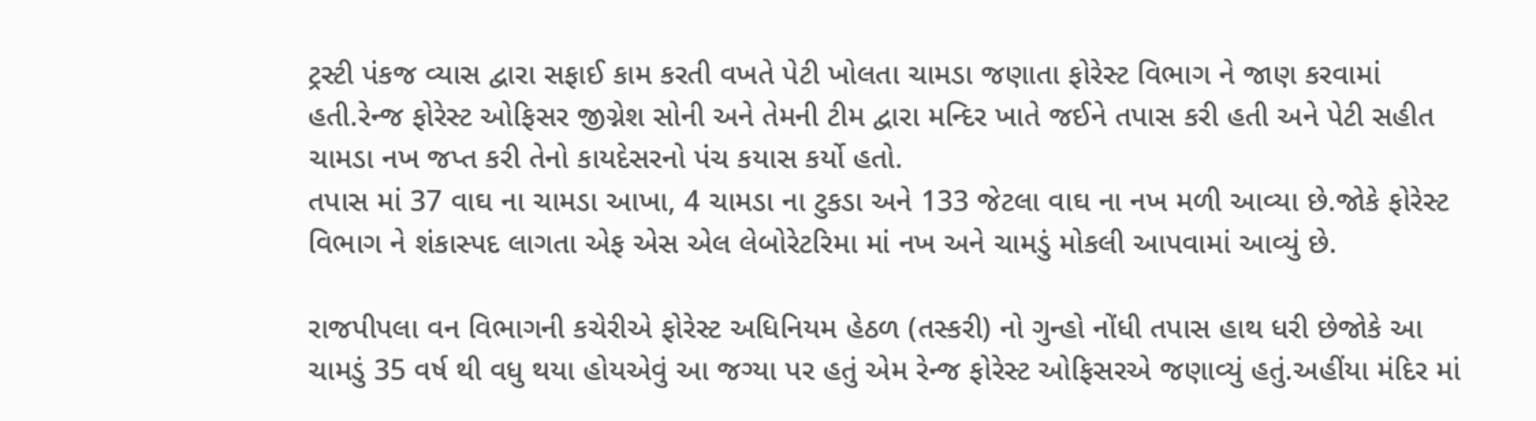ટ્રસ્ટી પંકજ વ્યાસ દ્વારા સફાઈ કામ કરતી વખતે પેટી ખોલતા ચામડા જણાતા ફોરેસ્ટ વિભાગ ને જાણ કરવામાં હતી.રેન્જ ફોરેસ્ટ ઓફિસર જીગ્નેશ સોની અને તેમની ટીમ દ્વારા મન્દિર ખાતે જઈને તપાસ કરી હતી અને પેટી સહીત ચામડા નખ જપ્ત કરી તેનો કાયદેસરનો પંચ કયાસ કર્યો હતો.
તપાસ માં 37 વાઘ ના ચામડા આખા, 4 ચામડા ના ટુકડા અને 133 જેટલા વાઘ ના નખ મળી આવ્યા છે.જોકે ફોરેસ્ટ વિભાગ ને શંકાસ્પદ લાગતા એફ એસ એલ લેબોરેટરિમા માં નખ અને ચામડું મોકલી આપવામાં આવ્યું છે.

રાજપીપલા વન વિભાગની કચેરીએ ફોરેસ્ટ અધિનિયમ હેઠળ (તસ્કરી) નો ગુન્હો નોંધી તપાસ હાથ ધરી છેજોકે આ ચામડું 35 વર્ષ થી વધુ થયા હોયએવું આ જગ્યા પર હતું એમ રેન્જ ફોરેસ્ટ ઓફિસરએ જણાવ્યું હતું.અહીંયા મંદિર માં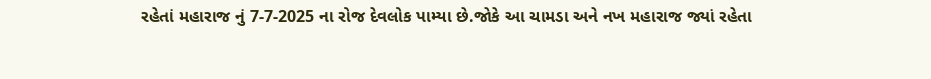રહેતાં મહારાજ નું 7-7-2025 ના રોજ દેવલોક પામ્યા છે.જોકે આ ચામડા અને નખ મહારાજ જ્યાં રહેતા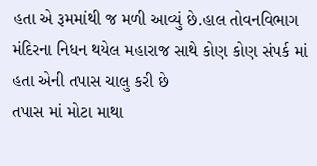હતા એ રૂમમાંથી જ મળી આવ્યું છે.હાલ તોવનવિભાગ મંદિરના નિધન થયેલ મહારાજ સાથે કોણ કોણ સંપર્ક માં હતા એની તપાસ ચાલુ કરી છે
તપાસ માં મોટા માથા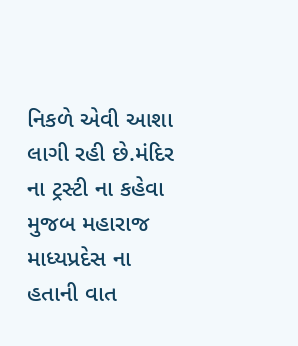નિકળે એવી આશા લાગી રહી છે.મંદિર ના ટ્રસ્ટી ના કહેવા મુજબ મહારાજ માધ્યપ્રદેસ ના હતાની વાત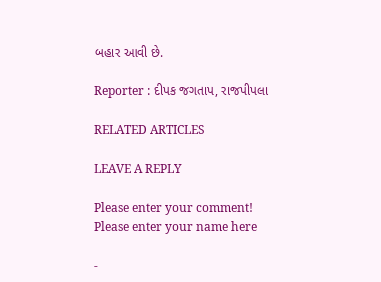બહાર આવી છે.

Reporter : દીપક જગતાપ, રાજપીપલા

RELATED ARTICLES

LEAVE A REPLY

Please enter your comment!
Please enter your name here

-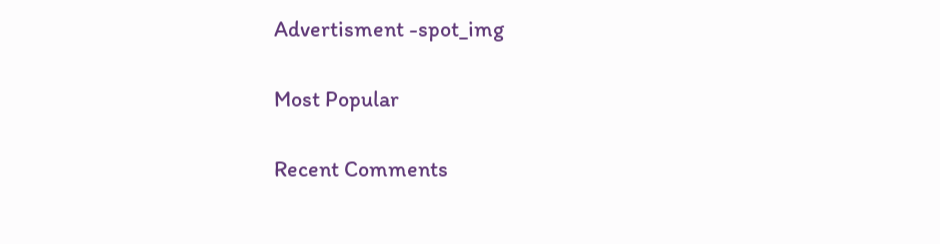Advertisment -spot_img

Most Popular

Recent Comments